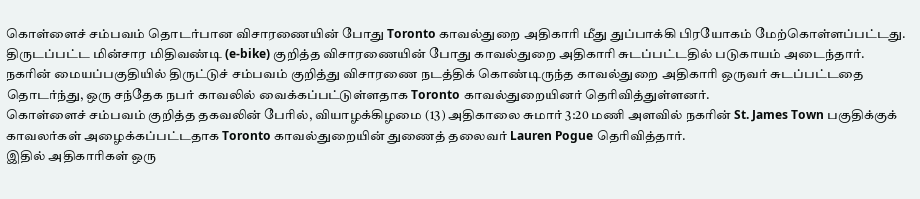கொள்ளைச் சம்பவம் தொடர்பான விசாரணையின் போது Toronto காவல்துறை அதிகாரி மீது துப்பாக்கி பிரயோகம் மேற்கொள்ளப்பட்டது.
திருடப்பட்ட மின்சார மிதிவண்டி (e-bike) குறித்த விசாரணையின் போது காவல்துறை அதிகாரி சுடப்பட்டதில் படுகாயம் அடைந்தார்.
நகரின் மையப்பகுதியில் திருட்டுச் சம்பவம் குறித்து விசாரணை நடத்திக் கொண்டிருந்த காவல்துறை அதிகாரி ஒருவர் சுடப்பட்டதை தொடர்ந்து, ஒரு சந்தேக நபர் காவலில் வைக்கப்பட்டுள்ளதாக Toronto காவல்துறையினர் தெரிவித்துள்ளனர்.
கொள்ளைச் சம்பவம் குறித்த தகவலின் பேரில், வியாழக்கிழமை (13) அதிகாலை சுமார் 3:20 மணி அளவில் நகரின் St. James Town பகுதிக்குக் காவலர்கள் அழைக்கப்பட்டதாக Toronto காவல்துறையின் துணைத் தலைவர் Lauren Pogue தெரிவித்தார்.
இதில் அதிகாரிகள் ஒரு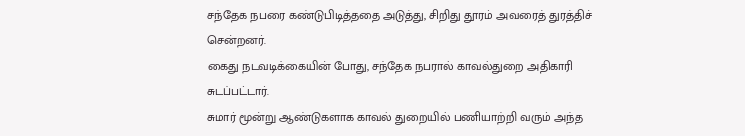சந்தேக நபரை கண்டுபிடித்ததை அடுத்து, சிறிது தூரம் அவரைத் துரத்திச் சென்றனர்.
கைது நடவடிக்கையின் போது, சந்தேக நபரால் காவல்துறை அதிகாரி சுடப்பட்டார்.
சுமார் மூன்று ஆண்டுகளாக காவல் துறையில் பணியாற்றி வரும் அந்த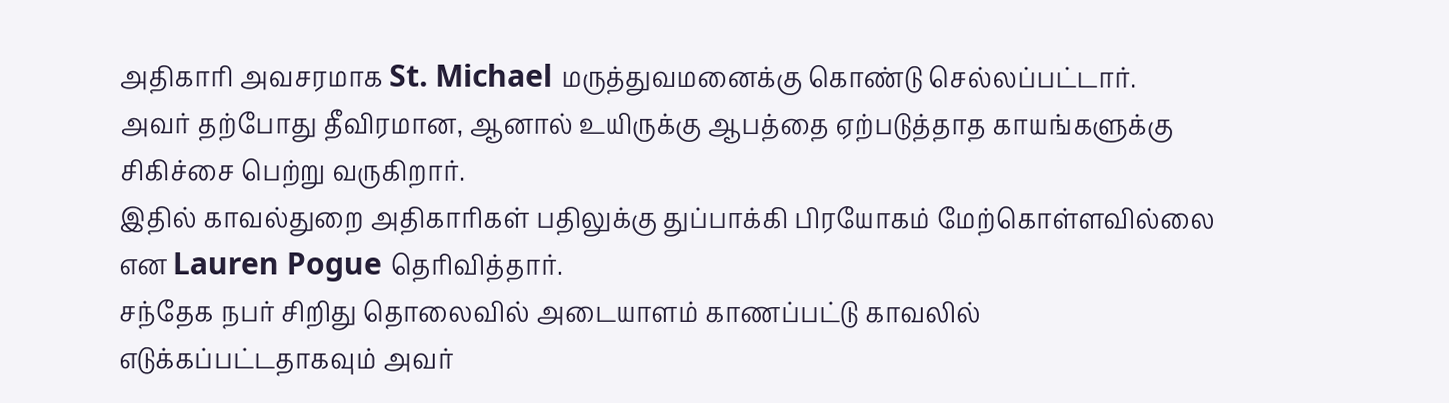அதிகாரி அவசரமாக St. Michael மருத்துவமனைக்கு கொண்டு செல்லப்பட்டார்.
அவர் தற்போது தீவிரமான, ஆனால் உயிருக்கு ஆபத்தை ஏற்படுத்தாத காயங்களுக்கு சிகிச்சை பெற்று வருகிறார்.
இதில் காவல்துறை அதிகாரிகள் பதிலுக்கு துப்பாக்கி பிரயோகம் மேற்கொள்ளவில்லை என Lauren Pogue தெரிவித்தார்.
சந்தேக நபர் சிறிது தொலைவில் அடையாளம் காணப்பட்டு காவலில் எடுக்கப்பட்டதாகவும் அவர்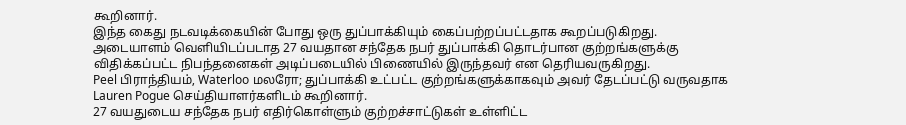கூறினார்.
இந்த கைது நடவடிக்கையின் போது ஒரு துப்பாக்கியும் கைப்பற்றப்பட்டதாக கூறப்படுகிறது.
அடையாளம் வெளியிடப்படாத 27 வயதான சந்தேக நபர் துப்பாக்கி தொடர்பான குற்றங்களுக்கு விதிக்கப்பட்ட நிபந்தனைகள் அடிப்படையில் பிணையில் இருந்தவர் என தெரியவருகிறது.
Peel பிராந்தியம், Waterloo மலரோ; துப்பாக்கி உட்பட்ட குற்றங்களுக்காகவும் அவர் தேடப்பட்டு வருவதாக Lauren Pogue செய்தியாளர்களிடம் கூறினார்.
27 வயதுடைய சந்தேக நபர் எதிர்கொள்ளும் குற்றச்சாட்டுகள் உள்ளிட்ட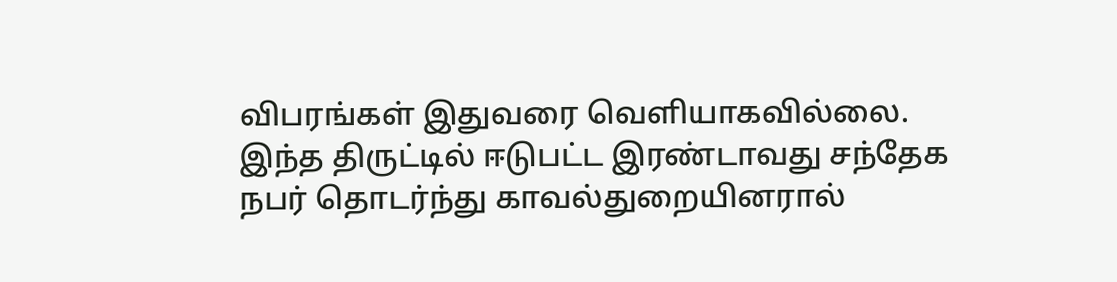விபரங்கள் இதுவரை வெளியாகவில்லை.
இந்த திருட்டில் ஈடுபட்ட இரண்டாவது சந்தேக நபர் தொடர்ந்து காவல்துறையினரால்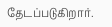தேடப்படுகிறார்.